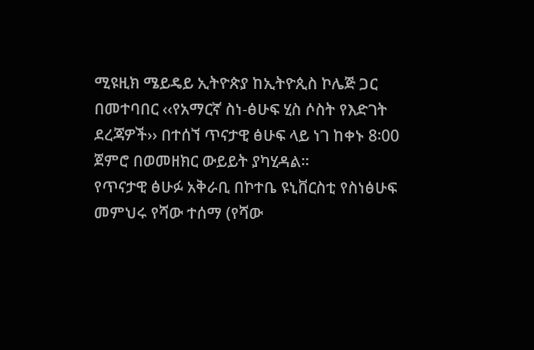ሚዩዚክ ሜይዴይ ኢትዮጵያ ከኢትዮጲስ ኮሌጅ ጋር በመተባበር ‹‹የአማርኛ ስነ-ፅሁፍ ሂስ ሶስት የእድገት ደረጃዎች›› በተሰኘ ጥናታዊ ፅሁፍ ላይ ነገ ከቀኑ 8፡00 ጀምሮ በወመዘክር ውይይት ያካሂዳል፡፡
የጥናታዊ ፅሁፉ አቅራቢ በኮተቤ ዩኒቨርስቲ የስነፅሁፍ መምህሩ የሻው ተሰማ (የሻው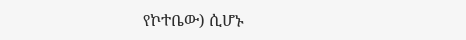የኮተቤው) ሲሆኑ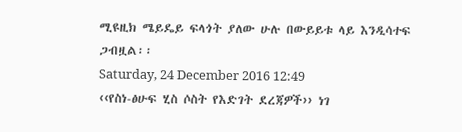ሚዩዚክ ሜይዴይ ፍላጎት ያለው ሁሉ በውይይቱ ላይ እንዲሳተፍ ጋብዟል፡፡
Saturday, 24 December 2016 12:49
‹‹የስነ-ፅሁፍ ሂስ ሶስት የእድገት ደረጃዎች›› ነገ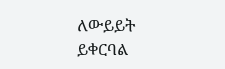ለውይይት ይቀርባል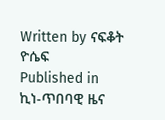Written by ናፍቆት ዮሴፍ
Published in
ኪነ-ጥበባዊ ዜና